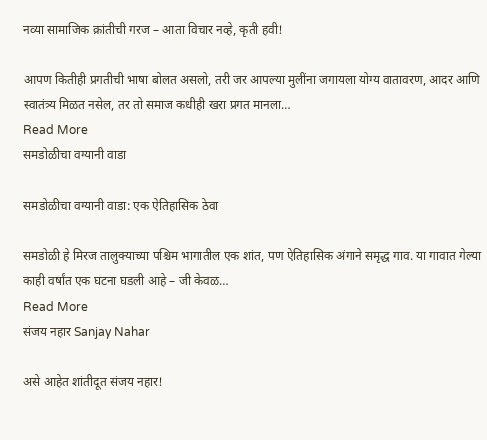नव्या सामाजिक क्रांतीची गरज – आता विचार नव्हे, कृती हवी!

आपण कितीही प्रगतीची भाषा बोलत असलो, तरी जर आपल्या मुलींना जगायला योग्य वातावरण, आदर आणि स्वातंत्र्य मिळत नसेल, तर तो समाज कधीही खरा प्रगत मानला…
Read More
समडोळीचा वग्यानी वाडा

समडोळीचा वग्यानी वाडा: एक ऐतिहासिक ठेवा

समडोळी हे मिरज तालुक्याच्या पश्चिम भागातील एक शांत, पण ऐतिहासिक अंगाने समृद्ध गाव. या गावात गेल्या काही वर्षांत एक घटना घडली आहे – जी केवळ…
Read More
संजय नहार Sanjay Nahar

असे आहेत शांतीदूत संजय नहार!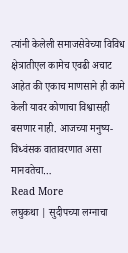त्यांनी केलेली समाजसेवेच्या विविध क्षेत्रातीएल कामेच एवढी अचाट आहेत की एकाच माणसाने ही कामे केली यावर कोणाचा विश्वासही बसणार नाही. आजच्या मनुष्य-विध्वंसक वातावरणात असा मानवतेचा…
Read More
लघुकथा | सुदीपच्या लग्नाचा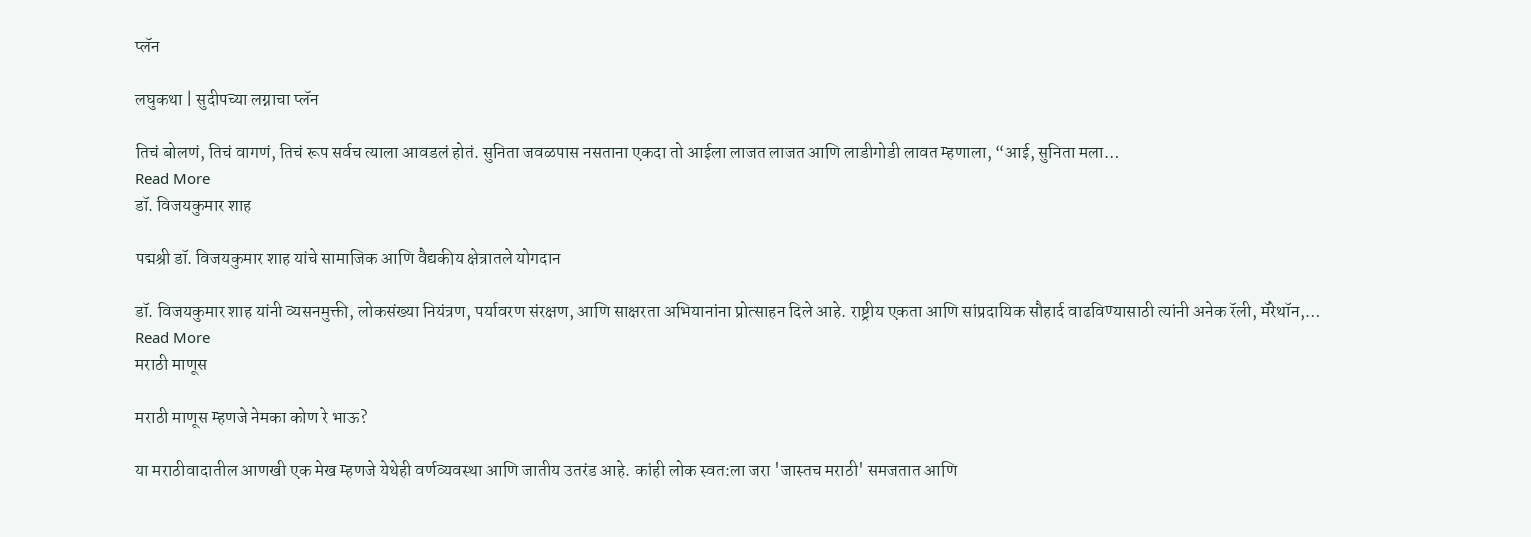प्लॅन

लघुकथा | सुदीपच्या लग्नाचा प्लॅन

तिचं बोलणं, तिचं वागणं, तिचं रूप सर्वच त्याला आवडलं होतं. सुनिता जवळपास नसताना एकदा तो आईला लाजत लाजत आणि लाडीगोडी लावत म्हणाला, “आई, सुनिता मला…
Read More
डॉ. विजयकुमार शाह

पद्मश्री डॉ. विजयकुमार शाह यांचे सामाजिक आणि वैद्यकीय क्षेत्रातले योगदान

डॉ. विजयकुमार शाह यांनी व्यसनमुक्ती, लोकसंख्या नियंत्रण, पर्यावरण संरक्षण, आणि साक्षरता अभियानांना प्रोत्साहन दिले आहे. राष्ट्रीय एकता आणि सांप्रदायिक सौहार्द वाढविण्यासाठी त्यांनी अनेक रॅली, मॅरेथॉन,…
Read More
मराठी माणूस

मराठी माणूस म्हणजे नेमका कोण रे भाऊ?

या मराठीवादातील आणखी एक मेख म्हणजे येथेही वर्णव्यवस्था आणि जातीय उतरंड आहे. कांही लोक स्वत:ला जरा 'जास्तच मराठी' समजतात आणि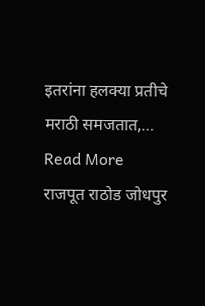इतरांना हलक्या प्रतीचे मराठी समजतात,…
Read More
राजपूत राठोड जोधपुर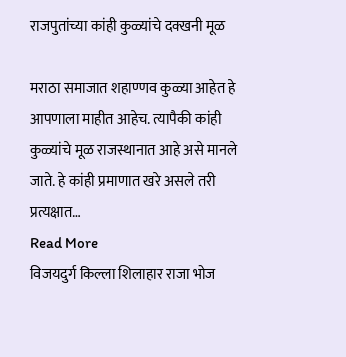राजपुतांच्या कांही कुळ्यांचे दक्खनी मूळ

मराठा समाजात शहाण्णव कुळ्या आहेत हे आपणाला माहीत आहेच. त्यापैकी कांही कुळ्यांचे मूळ राजस्थानात आहे असे मानले जाते. हे कांही प्रमाणात खरे असले तरी प्रत्यक्षात…
Read More
विजयदुर्ग किल्ला शिलाहार राजा भोज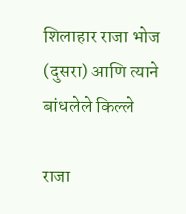शिलाहार राजा भोज (दुसरा) आणि त्याने बांधलेले किल्ले

राजा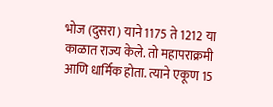भोज (दुसरा) याने 1175 ते 1212 या काळात राज्य केले. तो महापराक्रमी आणि धार्मिक होता. त्याने एकूण 15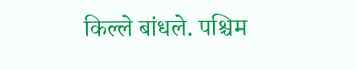किल्ले बांधले. पश्चिम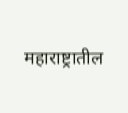महाराष्ट्रातील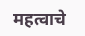महत्वाचे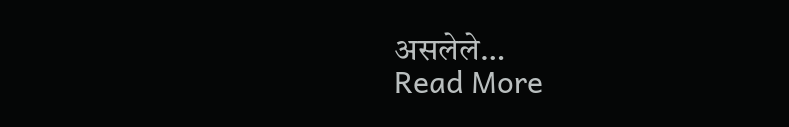असलेले…
Read More